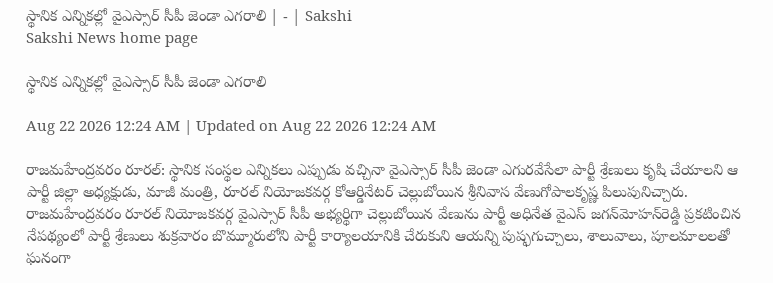స్థానిక ఎన్నికల్లో వైఎస్సార్‌ సీపీ జెండా ఎగరాలి | - | Sakshi
Sakshi News home page

స్థానిక ఎన్నికల్లో వైఎస్సార్‌ సీపీ జెండా ఎగరాలి

Aug 22 2026 12:24 AM | Updated on Aug 22 2026 12:24 AM

రాజమహేంద్రవరం రూరల్‌: స్థానిక సంస్థల ఎన్నికలు ఎప్పుడు వచ్చినా వైఎస్సార్‌ సీపీ జెండా ఎగురవేసేలా పార్టీ శ్రేణులు కృషి చేయాలని ఆ పార్టీ జిల్లా అధ్యక్షుడు, మాజీ మంత్రి, రూరల్‌ నియోజకవర్గ కోఆర్డినేటర్‌ చెల్లుబోయిన శ్రీనివాస వేణుగోపాలకృష్ణ పిలుపునిచ్చారు. రాజమహేంద్రవరం రూరల్‌ నియోజకవర్గ వైఎస్సార్‌ సీపీ అభ్యర్థిగా చెల్లుబోయిన వేణును పార్టీ అధినేత వైఎస్‌ జగన్‌మోహన్‌రెడ్డి ప్రకటించిన నేపథ్యంలో పార్టీ శ్రేణులు శుక్రవారం బొమ్మూరులోని పార్టీ కార్యాలయానికి చేరుకుని ఆయన్ని పుష్ఫగుచ్చాలు, శాలువాలు, పూలమాలలతో ఘనంగా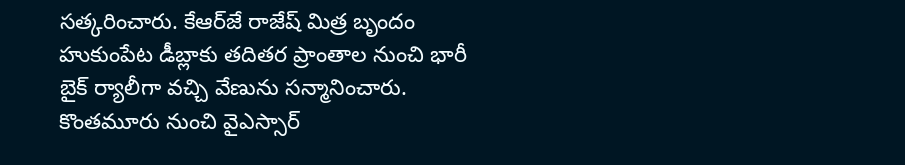సత్కరించారు. కేఆర్‌జే రాజేష్‌ మిత్ర బృందం హుకుంపేట డీబ్లాకు తదితర ప్రాంతాల నుంచి భారీ బైక్‌ ర్యాలీగా వచ్చి వేణును సన్మానించారు. కొంతమూరు నుంచి వైఎస్సార్‌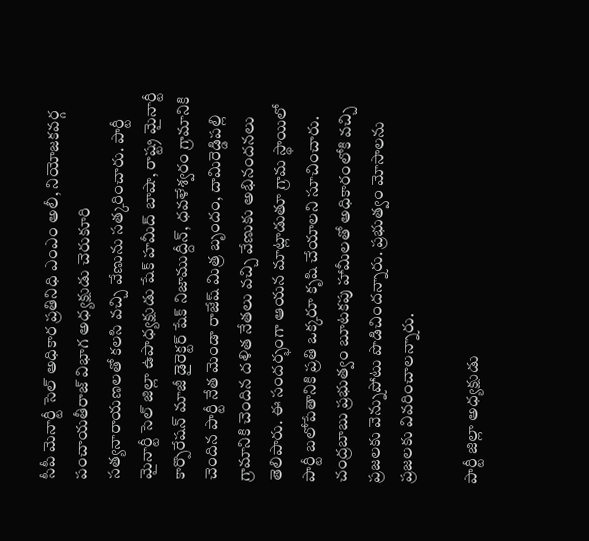సీపీ మెనార్టీ సెల్‌ అధికార ప్రతినిధి ఎంఎం అలీ, నియోజకవర్గ పంచాయతీరాజ్‌ విభాగ అధ్యక్షుడు చెరుకూరి సత్యనారాయణలతో కలసి వచ్చి వేణును సత్కరించారు. పార్టీ మైనార్టీ సెల్‌ జిల్లా ఉపాధ్యక్షుడు షేక్‌ హమీద్‌ బాషా, రాష్ట్ర మైనార్టీ కార్పొరేషన్‌ మాజీ డైరెక్టర్‌ షేక్‌ నిజాముద్దీన్‌, ధవళేశ్వరం గ్రామానికి చెందిన పార్టీ నేత మెండా రాజేష్‌ మిత్ర బృందం, దామిరెడ్డిపల్లి గ్రామానికి చెందిన దళిత నేతలు వచ్చి వేణుకు అభినందనలు తెలిపారు. ఈ సందర్భంగా ఆయన మాట్లాడుతూ గ్రామ స్థాయిలో పార్టీ బలోపేతానికి ప్రతి ఒక్కరూ కృషి చేయాలని సూచించారు. చంద్రబాబు ప్రభుత్వం బూటకపు హామీలతో అధికారంలోకి వచ్చి ప్రజలకు వెన్నుపోటు పొడిచిందన్నారు. ప్రభుత్వం మోసాలను ప్రజలకు వివరించాలన్నారు.

పార్టీ జిల్లా అధ్యక్షుడు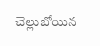చెల్లుబోయిన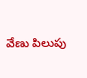వేణు పిలుపు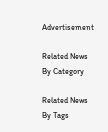Advertisement

Related News By Category

Related News By Tags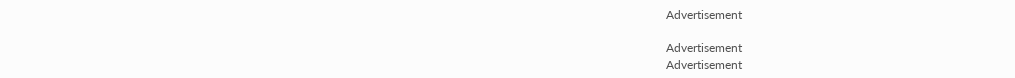Advertisement

Advertisement
Advertisement